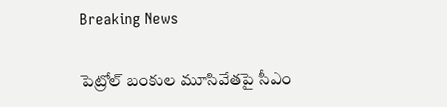Breaking News

పెట్రోల్ బంకుల మూసివేతపై సీఎం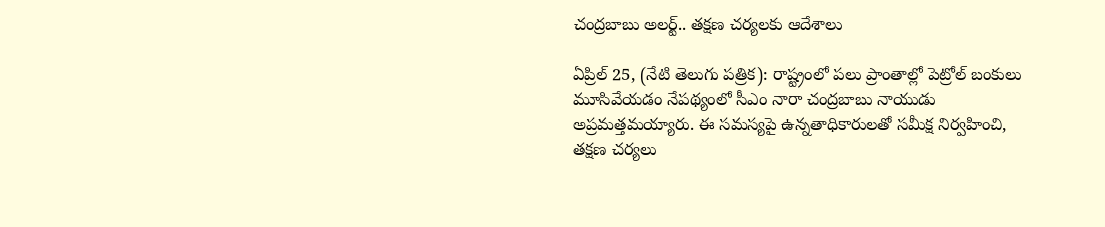చంద్రబాబు అలర్ట్.. తక్షణ చర్యలకు ఆదేశాలు

ఏప్రిల్ 25, (నేటి తెలుగు పత్రిక): రాష్ట్రంలో పలు ప్రాంతాల్లో పెట్రోల్ బంకులు మూసివేయడం నేపథ్యంలో సీఎం నారా చంద్రబాబు నాయుడు అప్రమత్తమయ్యారు. ఈ సమస్యపై ఉన్నతాధికారులతో సమీక్ష నిర్వహించి, తక్షణ చర్యలు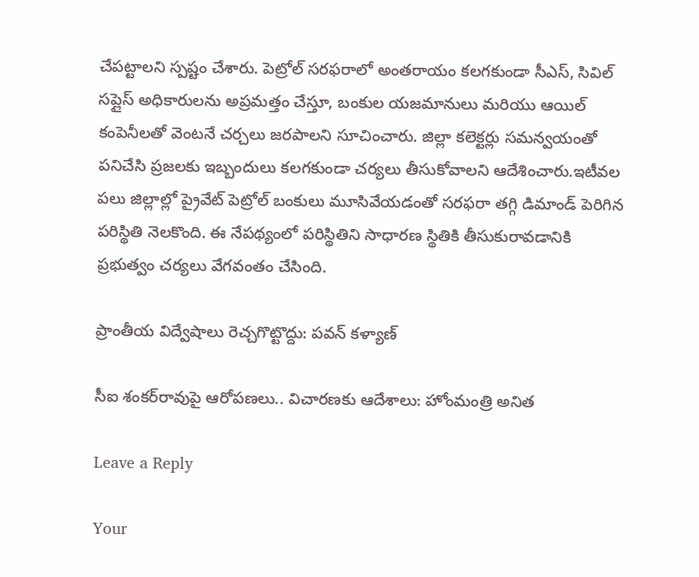చేపట్టాలని స్పష్టం చేశారు. పెట్రోల్ సరఫరాలో అంతరాయం కలగకుండా సీఎస్, సివిల్ సప్లైస్ అధికారులను అప్రమత్తం చేస్తూ, బంకుల యజమానులు మరియు ఆయిల్ కంపెనీలతో వెంటనే చర్చలు జరపాలని సూచించారు. జిల్లా కలెక్టర్లు సమన్వయంతో పనిచేసి ప్రజలకు ఇబ్బందులు కలగకుండా చర్యలు తీసుకోవాలని ఆదేశించారు.ఇటీవల పలు జిల్లాల్లో ప్రైవేట్ పెట్రోల్ బంకులు మూసివేయడంతో సరఫరా తగ్గి డిమాండ్ పెరిగిన పరిస్థితి నెలకొంది. ఈ నేపథ్యంలో పరిస్థితిని సాధారణ స్థితికి తీసుకురావడానికి ప్రభుత్వం చర్యలు వేగవంతం చేసింది.

ప్రాంతీయ విద్వేషాలు రెచ్చగొట్టొద్దు: పవన్ కళ్యాణ్

సీఐ శంకర్‌రావుపై ఆరోపణలు.. విచారణకు ఆదేశాలు: హోంమంత్రి అనిత

Leave a Reply

Your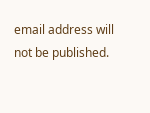email address will not be published.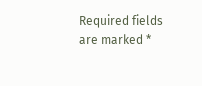Required fields are marked *